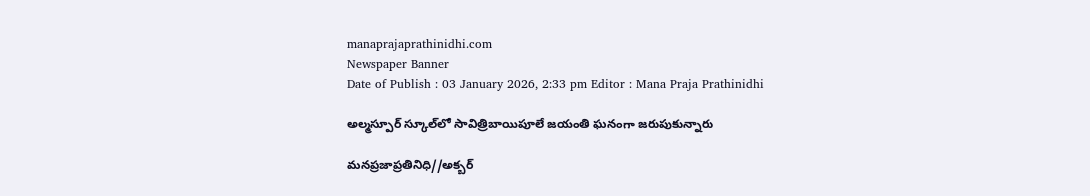manaprajaprathinidhi.com
Newspaper Banner
Date of Publish : 03 January 2026, 2:33 pm Editor : Mana Praja Prathinidhi

అల్మస్పూర్ స్కూల్‌లో సావిత్రిబాయిపూలే జయంతి ఘనంగా జరుపుకున్నారు

మనప్రజాప్రతినిధి//అక్బర్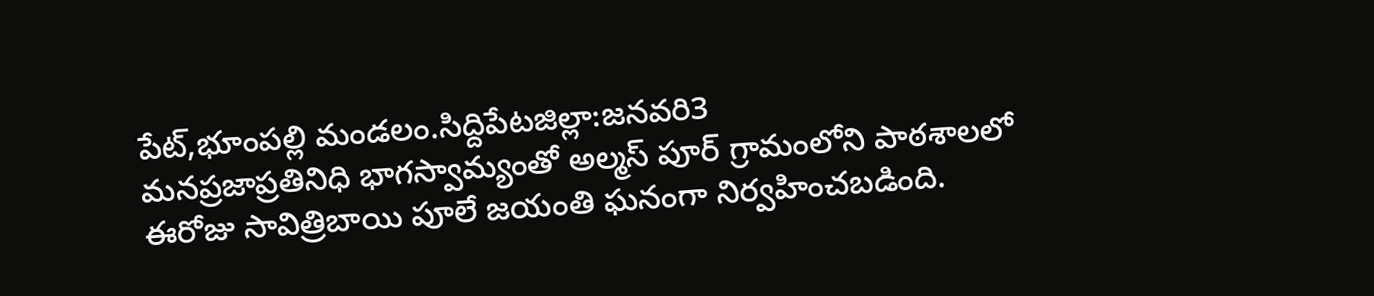పేట్,భూంపల్లి మండలం.సిద్దిపేటజిల్లా:జనవరి3
మనప్రజాప్రతినిధి భాగస్వామ్యంతో అల్మస్ పూర్ గ్రామంలోని పాఠశాలలో ఈరోజు సావిత్రిబాయి పూలే జయంతి ఘనంగా నిర్వహించబడింది.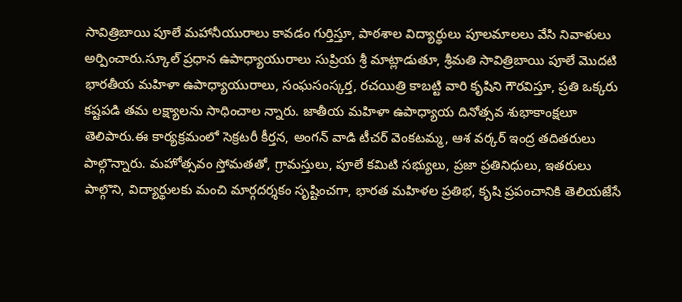సావిత్రిబాయి పూలే మహానీయురాలు కావడం గుర్తిస్తూ, పాఠశాల విద్యార్థులు పూలమాలలు వేసి నివాళులు అర్పించారు.స్కూల్ ప్రధాన ఉపాధ్యాయురాలు సుప్రియ శ్రీ మాట్లాడుతూ, శ్రీమతి సావిత్రిబాయి పూలే మొదటి భారతీయ మహిళా ఉపాధ్యాయురాలు, సంఘసంస్కర్త, రచయిత్రి కాబట్టి వారి కృషిని గౌరవిస్తూ, ప్రతి ఒక్కరు కష్టపడి తమ లక్ష్యాలను సాధించాల న్నారు. జాతీయ మహిళా ఉపాధ్యాయ దినోత్సవ శుభాకాంక్షలూ తెలిపారు.ఈ కార్యక్రమంలో సెక్రటరీ కీర్తన, అంగన్ వాడి టీచర్ వెంకటమ్మ, ఆశ వర్కర్ ఇంద్ర తదితరులు పాల్గొన్నారు. మహోత్సవం స్తోమతతో, గ్రామస్తులు, పూలే కమిటి సభ్యులు, ప్రజా ప్రతినిధులు, ఇతరులు పాల్గొని, విద్యార్థులకు మంచి మార్గదర్శకం సృష్టించగా, భారత మహిళల ప్రతిభ, కృషి ప్రపంచానికి తెలియజేసే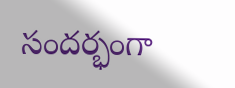సందర్భంగా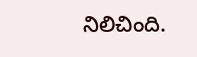నిలిచింది.